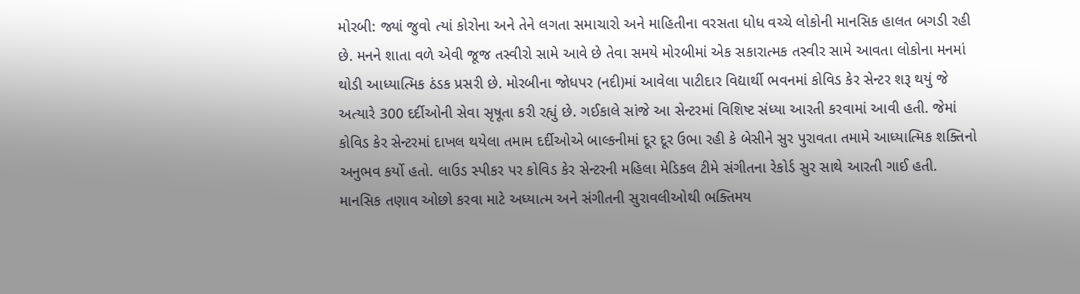મોરબી: જ્યાં જુવો ત્યાં કોરોના અને તેને લગતા સમાચારો અને માહિતીના વરસતા ધોધ વચ્ચે લોકોની માનસિક હાલત બગડી રહી છે. મનને શાતા વળે એવી જૂજ તસ્વીરો સામે આવે છે તેવા સમયે મોરબીમાં એક સકારાત્મક તસ્વીર સામે આવતા લોકોના મનમાં થોડી આધ્યાત્મિક ઠંડક પ્રસરી છે. મોરબીના જોધપર (નદી)માં આવેલા પાટીદાર વિદ્યાર્થી ભવનમાં કોવિડ કેર સેન્ટર શરૂ થયું જે અત્યારે 300 દર્દીઓની સેવા સૃષૂતા કરી રહ્યું છે. ગઈકાલે સાંજે આ સેન્ટરમાં વિશિષ્ટ સંધ્યા આરતી કરવામાં આવી હતી. જેમાં કોવિડ કેર સેન્ટરમાં દાખલ થયેલા તમામ દર્દીઓએ બાલ્કનીમાં દૂર દૂર ઉભા રહી કે બેસીને સુર પુરાવતા તમામે આધ્યાત્મિક શક્તિનો અનુભવ કર્યો હતો. લાઉડ સ્પીકર પર કોવિડ કેર સેન્ટરની મહિલા મેડિકલ ટીમે સંગીતના રેકોર્ડ સુર સાથે આરતી ગાઈ હતી. માનસિક તણાવ ઓછો કરવા માટે અધ્યાત્મ અને સંગીતની સુરાવલીઓથી ભક્તિમય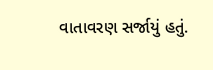વાતાવરણ સર્જાયું હતું.